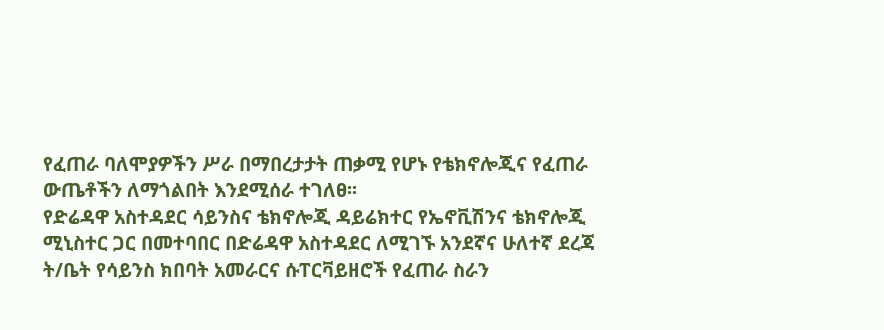የፈጠራ ባለሞያዎችን ሥራ በማበረታታት ጠቃሚ የሆኑ የቴክኖሎጂና የፈጠራ ውጤቶችን ለማጎልበት እንደሚሰራ ተገለፀ፡፡
የድሬዳዋ አስተዳደር ሳይንስና ቴክኖሎጂ ዳይሬክተር የኤኖቪሽንና ቴክኖሎጂ ሚኒስተር ጋር በመተባበር በድሬዳዋ አስተዳደር ለሚገኙ አንደኛና ሁለተኛ ደረጃ ት/ቤት የሳይንስ ክበባት አመራርና ሱፐርቫይዘሮች የፈጠራ ስራን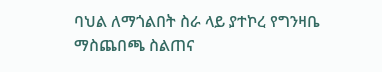ባህል ለማጎልበት ስራ ላይ ያተኮረ የግንዛቤ ማስጨበጫ ስልጠና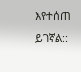እየተሰጠ ይገኛል::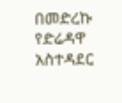በመድረኩ የድሬዳዋ አስተዳደር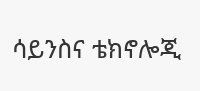ሳይንስና ቴክኖሎጂ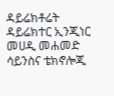ዳይሬክቶሬት ዳይሬክተር ኢንጂነር መሀዲ መሐመድ ሳይንስና ቴክኖሎጂ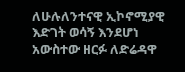ለሁሉለንተናዊ ኢኮኖሚያዊ እድገት ወሳኝ እንደሆነ አውስተው ዘርፉ ለድሬዳዋ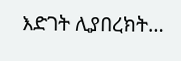እድገት ሊያበረክት…